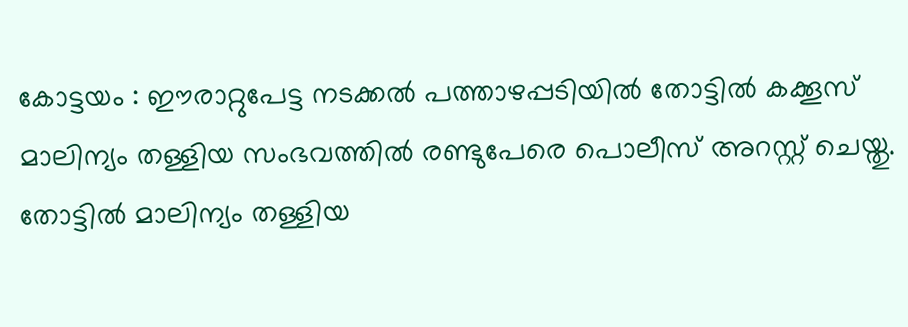കോട്ടയം : ഈരാറ്റുപേട്ട നടക്കൽ പത്താഴപ്പടിയിൽ തോട്ടിൽ കക്കൂസ് മാലിന്യം തള്ളിയ സംഭവത്തിൽ രണ്ടുപേരെ പൊലീസ് അറസ്റ്റ് ചെയ്തു. തോട്ടിൽ മാലിന്യം തള്ളിയ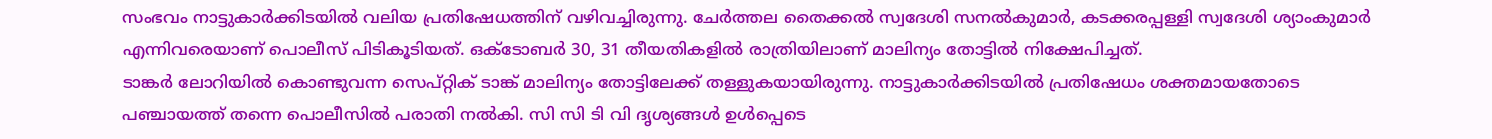സംഭവം നാട്ടുകാർക്കിടയിൽ വലിയ പ്രതിഷേധത്തിന് വഴിവച്ചിരുന്നു. ചേർത്തല തൈക്കൽ സ്വദേശി സനൽകുമാർ, കടക്കരപ്പള്ളി സ്വദേശി ശ്യാംകുമാർ എന്നിവരെയാണ് പൊലീസ് പിടികൂടിയത്. ഒക്ടോബർ 30, 31 തീയതികളിൽ രാത്രിയിലാണ് മാലിന്യം തോട്ടിൽ നിക്ഷേപിച്ചത്.
ടാങ്കർ ലോറിയിൽ കൊണ്ടുവന്ന സെപ്റ്റിക് ടാങ്ക് മാലിന്യം തോട്ടിലേക്ക് തള്ളുകയായിരുന്നു. നാട്ടുകാർക്കിടയിൽ പ്രതിഷേധം ശക്തമായതോടെ പഞ്ചായത്ത് തന്നെ പൊലീസിൽ പരാതി നൽകി. സി സി ടി വി ദൃശ്യങ്ങൾ ഉൾപ്പെടെ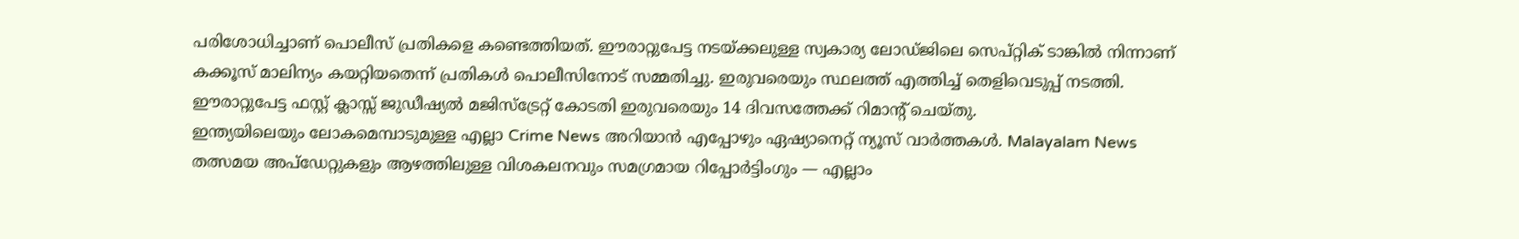പരിശോധിച്ചാണ് പൊലീസ് പ്രതികളെ കണ്ടെത്തിയത്. ഈരാറ്റുപേട്ട നടയ്ക്കലുള്ള സ്വകാര്യ ലോഡ്ജിലെ സെപ്റ്റിക് ടാങ്കിൽ നിന്നാണ് കക്കൂസ് മാലിന്യം കയറ്റിയതെന്ന് പ്രതികൾ പൊലീസിനോട് സമ്മതിച്ചു. ഇരുവരെയും സ്ഥലത്ത് എത്തിച്ച് തെളിവെടുപ്പ് നടത്തി. ഈരാറ്റുപേട്ട ഫസ്റ്റ് ക്ലാസ്സ് ജുഡീഷ്യൽ മജിസ്ട്രേറ്റ് കോടതി ഇരുവരെയും 14 ദിവസത്തേക്ക് റിമാന്റ് ചെയ്തു.
ഇന്ത്യയിലെയും ലോകമെമ്പാടുമുള്ള എല്ലാ Crime News അറിയാൻ എപ്പോഴും ഏഷ്യാനെറ്റ് ന്യൂസ് വാർത്തകൾ. Malayalam News തത്സമയ അപ്ഡേറ്റുകളും ആഴത്തിലുള്ള വിശകലനവും സമഗ്രമായ റിപ്പോർട്ടിംഗും — എല്ലാം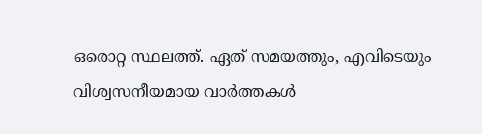ഒരൊറ്റ സ്ഥലത്ത്. ഏത് സമയത്തും, എവിടെയും വിശ്വസനീയമായ വാർത്തകൾ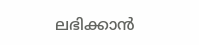ലഭിക്കാൻ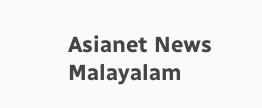Asianet News Malayalam